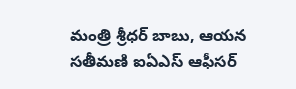మంత్రి శ్రీధర్ బాబు, ఆయన సతీమణి ఐఏఎస్ ఆఫీసర్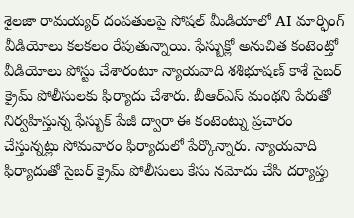శైలజా రామయ్యర్ దంపతులపై సోషల్ మీడియాలో AI మార్ఫింగ్ వీడియోలు కలకలం రేపుతున్నాయి. ఫేస్బుక్లో అనుచిత కంటెంట్తో వీడియోలు పోస్టు చేశారంటూ న్యాయవాది శశిభూషణ్ కాశే సైబర్ క్రైమ్ పోలీసులకు ఫిర్యాదు చేశారు. బీఆర్ఎస్ మంథని పేరుతో నిర్వహిస్తున్న ఫేస్బుక్ పేజీ ద్వారా ఈ కంటెంట్ను ప్రచారం చేస్తున్నట్లు సోమవారం ఫిర్యాదులో పేర్కొన్నారు. న్యాయవాది ఫిర్యాదుతో సైబర్ క్రైమ్ పోలీసులు కేసు నమోదు చేసి దర్యాప్తు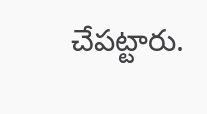చేపట్టారు.